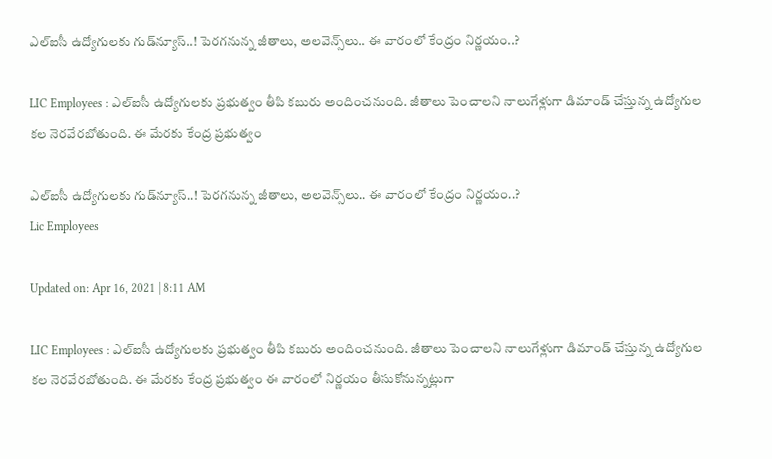ఎల్‌ఐసీ ఉద్యోగులకు గుడ్‌న్యూస్‌..! పెరగనున్న జీతాలు, అలవెన్స్‌లు.. ఈ వారంలో కేంద్రం నిర్ణయం..?

LIC Employees : ఎల్‌ఐసీ ఉద్యోగులకు ప్రభుత్వం తీపి కబురు అందించనుంది. జీతాలు పెంచాలని నాలుగేళ్లుగా డిమాండ్ చేస్తున్న ఉద్యోగుల కల నెరవేరబోతుంది. ఈ మేరకు కేంద్ర ప్రభుత్వం

ఎల్‌ఐసీ ఉద్యోగులకు గుడ్‌న్యూస్‌..! పెరగనున్న జీతాలు, అలవెన్స్‌లు.. ఈ వారంలో కేంద్రం నిర్ణయం..?
Lic Employees

Updated on: Apr 16, 2021 | 8:11 AM

LIC Employees : ఎల్‌ఐసీ ఉద్యోగులకు ప్రభుత్వం తీపి కబురు అందించనుంది. జీతాలు పెంచాలని నాలుగేళ్లుగా డిమాండ్ చేస్తున్న ఉద్యోగుల కల నెరవేరబోతుంది. ఈ మేరకు కేంద్ర ప్రభుత్వం ఈ వారంలో నిర్ణయం తీసుకోనున్నట్లుగా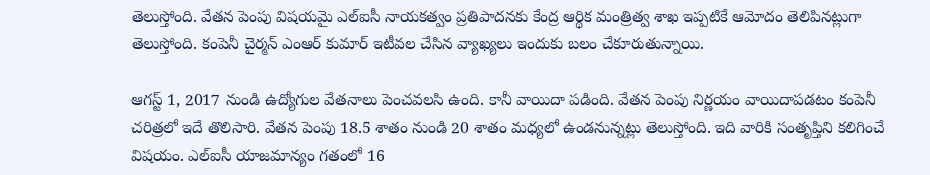తెలుస్తోంది. వేతన పెంపు విషయమై ఎల్ఐసీ నాయకత్వం ప్రతిపాదనకు కేంద్ర ఆర్థిక మంత్రిత్వ శాఖ ఇప్పటికే ఆమోదం తెలిపినట్లుగా తెలుస్తోంది. కంపెనీ చైర్మన్ ఎంఆర్ కుమార్ ఇటీవల చేసిన వ్యాఖ్యలు ఇందుకు బలం చేకూరుతున్నాయి.

ఆగస్ట్ 1, 2017 నుండి ఉద్యోగుల వేతనాలు పెంచవలసి ఉంది. కానీ వాయిదా పడింది. వేతన పెంపు నిర్ణయం వాయిదాపడటం కంపెనీ చరిత్రలో ఇదే తొలిసారి. వేతన పెంపు 18.5 శాతం నుండి 20 శాతం మధ్యలో ఉండనున్నట్లు తెలుస్తోంది. ఇది వారికి సంతృప్తిని కలిగించే విషయం. ఎల్ఐసీ యాజమాన్యం గతంలో 16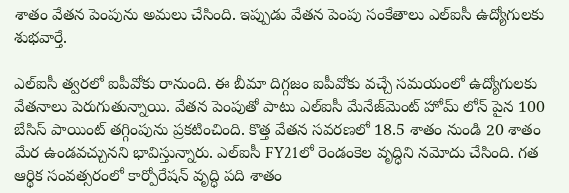శాతం వేతన పెంపును అమలు చేసింది. ఇప్పుడు వేతన పెంపు సంకేతాలు ఎల్ఐసీ ఉద్యోగులకు శుభవార్తే.

ఎల్ఐసీ త్వరలో ఐపీవోకు రానుంది. ఈ బీమా దిగ్గజం ఐపీవోకు వచ్చే సమయంలో ఉద్యోగులకు వేతనాలు పెరుగుతున్నాయి. వేతన పెంపుతో పాటు ఎల్ఐసీ మేనేజ్‌మెంట్ హోమ్ లోన్ పైన 100 బేసిస్ పాయింట్ తగ్గింపును ప్రకటించింది. కొత్త వేతన సవరణలో 18.5 శాతం నుండి 20 శాతం మేర ఉండవచ్చునని భావిస్తున్నారు. ఎల్ఐసీ FY21లో రెండంకెల వృద్ధిని నమోదు చేసింది. గత ఆర్థిక సంవత్సరంలో కార్పోరేషన్ వృద్ధి పది శాతం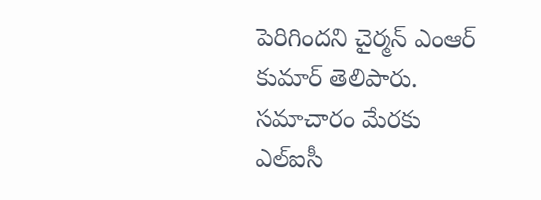పెరిగిందని చైర్మన్ ఎంఆర్ కుమార్ తెలిపారు. సమాచారం మేరకు ఎల్ఐసీ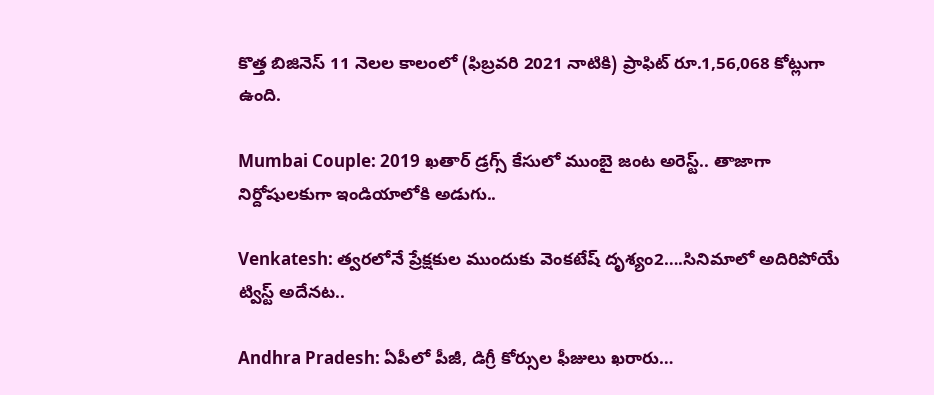కొత్త బిజినెస్ 11 నెలల కాలంలో (ఫిబ్రవరి 2021 నాటికి) ప్రాఫిట్ రూ.1,56,068 కోట్లుగా ఉంది.

Mumbai Couple: 2019 ఖతార్ డ్రగ్స్ కేసులో ముంబై జంట అరెస్ట్.. తాజాగా నిర్దోషులకుగా ఇండియాలోకి అడుగు..

Venkatesh: త్వరలోనే ప్రేక్షకుల ముందుకు వెంకటేష్ దృశ్యం2….సినిమాలో అదిరిపోయే ట్విస్ట్ అదేనట..

Andhra Pradesh: ఏపీలో పీజీ, డిగ్రీ కోర్సుల ఫీజులు ఖరారు…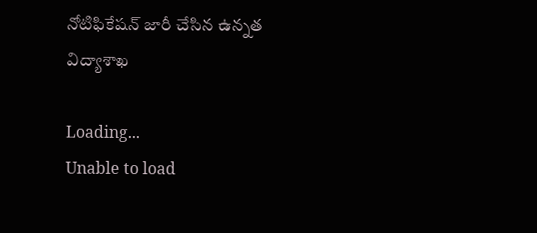నోటిఫికేషన్‌ జారీ చేసిన ఉన్నత విద్యాశాఖ

Loading...
Unable to load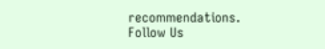recommendations.
Follow Us